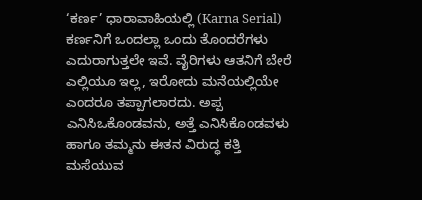‘ಕರ್ಣ’ ಧಾರಾವಾಹಿಯಲ್ಲಿ (Karna Serial) ಕರ್ಣನಿಗೆ ಒಂದಲ್ಲಾ ಒಂದು ತೊಂದರೆಗಳು ಎದುರಾಗುತ್ತಲೇ ಇವೆ. ವೈರಿಗಳು ಆತನಿಗೆ ಬೇರೆ ಎಲ್ಲಿಯೂ ಇಲ್ಲ, ಇರೋದು ಮನೆಯಲ್ಲಿಯೇ ಎಂದರೂ ತಪ್ಪಾಗಲಾರದು. ಅಪ್ಪ ಎನಿಸಿಒಕೊಂಡವನು, ಅತ್ತೆ ಎನಿಸಿಕೊಂಡವಳು ಹಾಗೂ ತಮ್ಮನು ಈತನ ವಿರುದ್ಧ ಕತ್ತಿ ಮಸೆಯುವ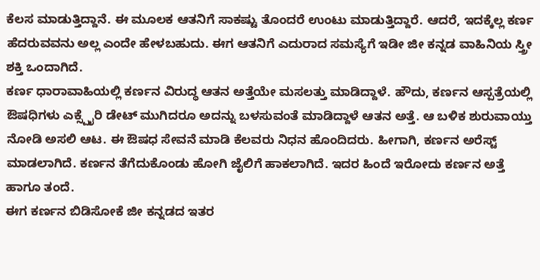ಕೆಲಸ ಮಾಡುತ್ತಿದ್ದಾನೆ. ಈ ಮೂಲಕ ಆತನಿಗೆ ಸಾಕಷ್ಟು ತೊಂದರೆ ಉಂಟು ಮಾಡುತ್ತಿದ್ದಾರೆ. ಆದರೆ, ಇದಕ್ಕೆಲ್ಲ ಕರ್ಣ ಹೆದರುವವನು ಅಲ್ಲ ಎಂದೇ ಹೇಳಬಹುದು. ಈಗ ಆತನಿಗೆ ಎದುರಾದ ಸಮಸ್ಯೆಗೆ ಇಡೀ ಜೀ ಕನ್ನಡ ವಾಹಿನಿಯ ಸ್ತ್ರೀ ಶಕ್ತಿ ಒಂದಾಗಿದೆ.
ಕರ್ಣ ಧಾರಾವಾಹಿಯಲ್ಲಿ ಕರ್ಣನ ವಿರುದ್ಧ ಆತನ ಅತ್ತೆಯೇ ಮಸಲತ್ತು ಮಾಡಿದ್ದಾಳೆ. ಹೌದು, ಕರ್ಣನ ಆಸ್ಪತ್ರೆಯಲ್ಲಿ ಔಷಧಿಗಳು ಎಕ್ಸ್ಪೈರಿ ಡೇಟ್ ಮುಗಿದರೂ ಅದನ್ನು ಬಳಸುವಂತೆ ಮಾಡಿದ್ದಾಳೆ ಆತನ ಅತ್ತೆ. ಆ ಬಳಿಕ ಶುರುವಾಯ್ತು ನೋಡಿ ಅಸಲಿ ಆಟ. ಈ ಔಷಧ ಸೇವನೆ ಮಾಡಿ ಕೆಲವರು ನಿಧನ ಹೊಂದಿದರು. ಹೀಗಾಗಿ, ಕರ್ಣನ ಅರೆಸ್ಟ್ ಮಾಡಲಾಗಿದೆ. ಕರ್ಣನ ತೆಗೆದುಕೊಂಡು ಹೋಗಿ ಜೈಲಿಗೆ ಹಾಕಲಾಗಿದೆ. ಇದರ ಹಿಂದೆ ಇರೋದು ಕರ್ಣನ ಅತ್ತೆ ಹಾಗೂ ತಂದೆ.
ಈಗ ಕರ್ಣನ ಬಿಡಿಸೋಕೆ ಜೀ ಕನ್ನಡದ ಇತರ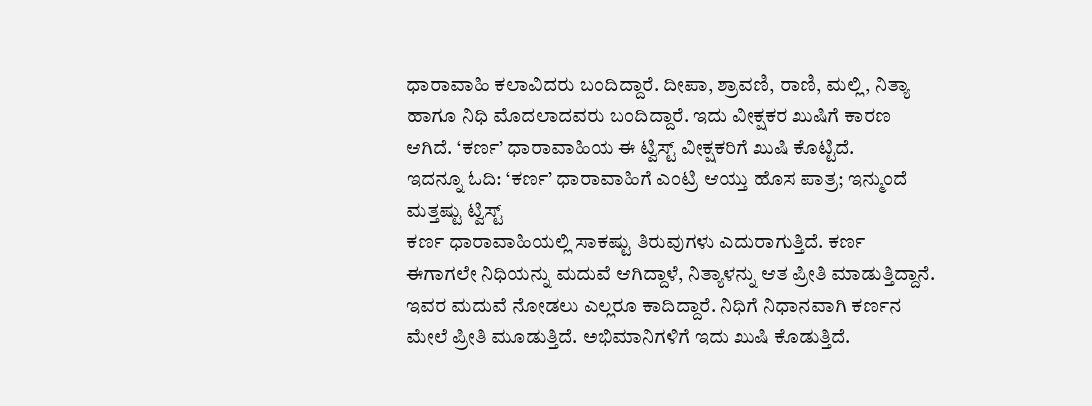ಧಾರಾವಾಹಿ ಕಲಾವಿದರು ಬಂದಿದ್ದಾರೆ. ದೀಪಾ, ಶ್ರಾವಣಿ, ರಾಣಿ, ಮಲ್ಲಿ, ನಿತ್ಯಾ ಹಾಗೂ ನಿಧಿ ಮೊದಲಾದವರು ಬಂದಿದ್ದಾರೆ. ಇದು ವೀಕ್ಷಕರ ಖುಷಿಗೆ ಕಾರಣ ಆಗಿದೆ. ‘ಕರ್ಣ’ ಧಾರಾವಾಹಿಯ ಈ ಟ್ವಿಸ್ಟ್ ವೀಕ್ಷಕರಿಗೆ ಖುಷಿ ಕೊಟ್ಟಿದೆ.
ಇದನ್ನೂ ಓದಿ: ‘ಕರ್ಣ’ ಧಾರಾವಾಹಿಗೆ ಎಂಟ್ರಿ ಆಯ್ತು ಹೊಸ ಪಾತ್ರ; ಇನ್ಮುಂದೆ ಮತ್ತಷ್ಟು ಟ್ವಿಸ್ಟ್
ಕರ್ಣ ಧಾರಾವಾಹಿಯಲ್ಲಿ ಸಾಕಷ್ಟು ತಿರುವುಗಳು ಎದುರಾಗುತ್ತಿದೆ. ಕರ್ಣ ಈಗಾಗಲೇ ನಿಧಿಯನ್ನು ಮದುವೆ ಆಗಿದ್ದಾಳೆ, ನಿತ್ಯಾಳನ್ನು ಆತ ಪ್ರೀತಿ ಮಾಡುತ್ತಿದ್ದಾನೆ. ಇವರ ಮದುವೆ ನೋಡಲು ಎಲ್ಲರೂ ಕಾದಿದ್ದಾರೆ. ನಿಧಿಗೆ ನಿಧಾನವಾಗಿ ಕರ್ಣನ ಮೇಲೆ ಪ್ರೀತಿ ಮೂಡುತ್ತಿದೆ. ಅಭಿಮಾನಿಗಳಿಗೆ ಇದು ಖುಷಿ ಕೊಡುತ್ತಿದೆ.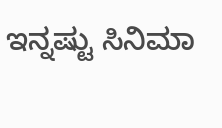ಇನ್ನಷ್ಟು ಸಿನಿಮಾ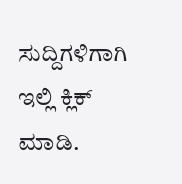ಸುದ್ದಿಗಳಿಗಾಗಿ ಇಲ್ಲಿ ಕ್ಲಿಕ್ ಮಾಡಿ.